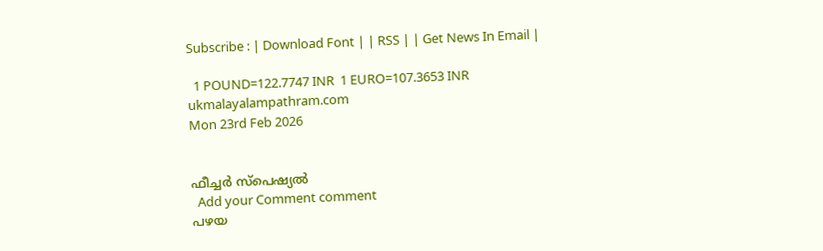Subscribe : | Download Font | | RSS | | Get News In Email |

  1 POUND=122.7747 INR  1 EURO=107.3653 INR
ukmalayalampathram.com
Mon 23rd Feb 2026


ഫീച്ചര്‍ സ്‌പെഷ്യല്‍
  Add your Comment comment
പഴയ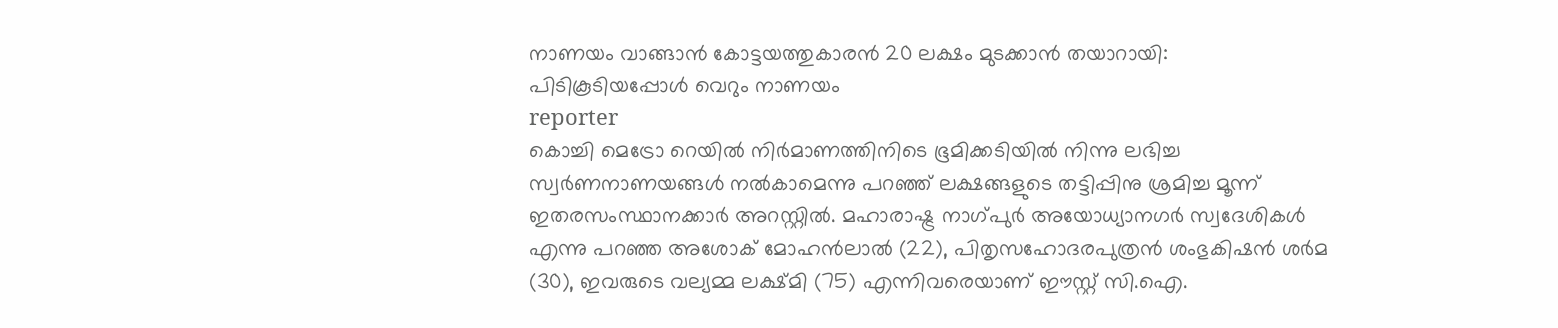നാണയം വാങ്ങാന്‍ കോട്ടയത്തുകാരന്‍ 20 ലക്ഷം മുടക്കാന്‍ തയാറായി: പിടികൂടിയപ്പോള്‍ വെറും നാണയം
reporter
കൊച്ചി മെട്രോ റെയില്‍ നിര്‍മാണത്തിനിടെ ഭൂമിക്കടിയില്‍ നിന്നു ലഭിച്ച സ്വര്‍ണനാണയങ്ങള്‍ നല്‍കാമെന്നു പറഞ്ഞ് ലക്ഷങ്ങളുടെ തട്ടിപ്പിനു ശ്രമിച്ച മൂന്ന് ഇതരസംസ്ഥാനക്കാര്‍ അറസ്റ്റില്‍. മഹാരാഷ്ട്ര നാഗ്പുര്‍ അയോധ്യാനഗര്‍ സ്വദേശികള്‍ എന്നു പറഞ്ഞ അശോക് മോഹന്‍ലാല്‍ (22), പിതൃസഹോദരപുത്രന്‍ ശംഭുകിഷന്‍ ശര്‍മ (30), ഇവരുടെ വല്യമ്മ ലക്ഷ്മി (75) എന്നിവരെയാണ് ഈസ്റ്റ് സി.ഐ.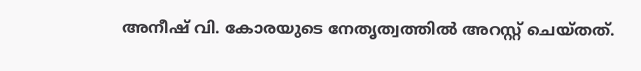അനീഷ് വി. കോരയുടെ നേതൃത്വത്തില്‍ അറസ്റ്റ് ചെയ്തത്.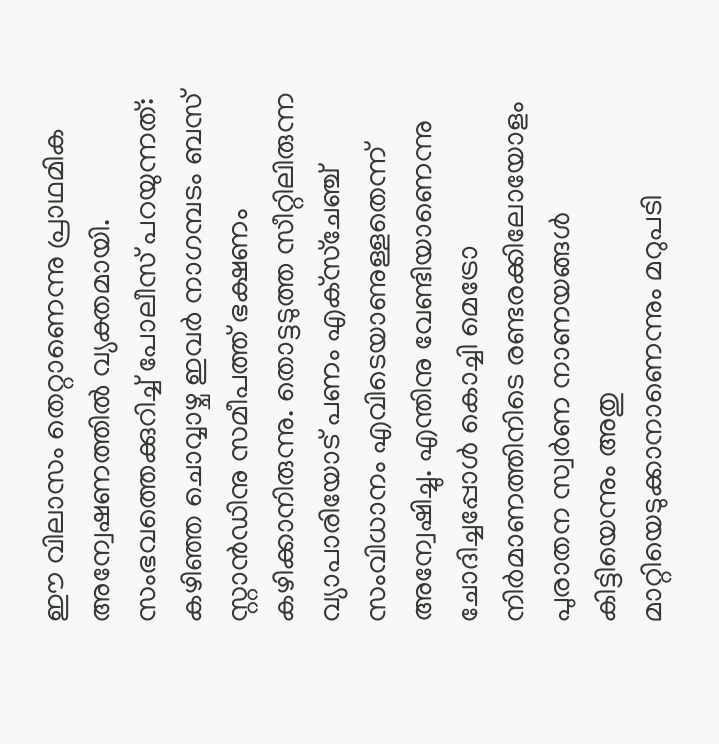ഈ വിലാസം തെറ്റാണെന്നു പ്രാഥമിക അന്വേഷണത്തില്‍ വ്യക്തമായി. സംഭവത്തെക്കുറിച്ച് പോലീസ് പറയുന്നത്: കഴിഞ്ഞ ചൊവ്വാഴ്ച ഇവര്‍ നാഗമ്പടം ബസ് സ്റ്റാന്‍ഡിനു സമീപത്ത് ഭക്ഷണം കഴിക്കാനിരുന്നു. തൊട്ടടുത്ത സീറ്റിലിരുന്ന വ്യാപാരിയോട് പണം എക്‌സ്‌ചേഞ്ച് സംവിധാനം എവിടെയാണുള്ളതെന്ന് അന്വേഷിച്ചു. എന്തിനു വേണ്ടിയാണെന്നു ചോദിച്ചപ്പോള്‍ കൊച്ചി മെട്രോ നിര്‍മാണത്തിനിടെ രണ്ടരക്കിലോയോളം പുരാതന സ്വര്‍ണ നാണയങ്ങള്‍ കിട്ടിയെന്നും അതു മാറ്റിയെടുക്കാനാണെന്നും മറുപടി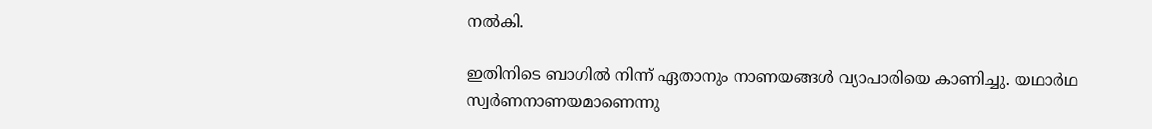നല്‍കി.

ഇതിനിടെ ബാഗില്‍ നിന്ന് ഏതാനും നാണയങ്ങള്‍ വ്യാപാരിയെ കാണിച്ചു. യഥാര്‍ഥ സ്വര്‍ണനാണയമാണെന്നു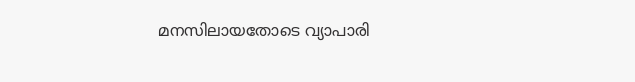മനസിലായതോടെ വ്യാപാരി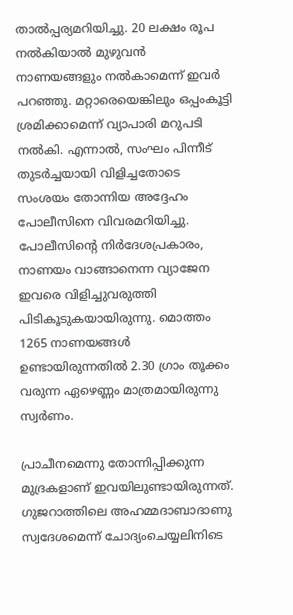താല്‍പ്പര്യമറിയിച്ചു. 20 ലക്ഷം രൂപ നല്‍കിയാല്‍ മുഴുവന്‍ നാണയങ്ങളും നല്‍കാമെന്ന് ഇവര്‍ പറഞ്ഞു. മറ്റാരെയെങ്കിലും ഒപ്പംകൂട്ടി ശ്രമിക്കാമെന്ന് വ്യാപാരി മറുപടി നല്‍കി. എന്നാല്‍, സംഘം പിന്നീട് തുടര്‍ച്ചയായി വിളിച്ചതോടെ സംശയം തോന്നിയ അദ്ദേഹം പോലീസിനെ വിവരമറിയിച്ചു. പോലീസിന്റെ നിര്‍ദേശപ്രകാരം, നാണയം വാങ്ങാനെന്ന വ്യാജേന ഇവരെ വിളിച്ചുവരുത്തി പിടികൂടുകയായിരുന്നു. മൊത്തം 1265 നാണയങ്ങള്‍ ഉണ്ടായിരുന്നതില്‍ 2.30 ഗ്രാം തൂക്കം വരുന്ന ഏഴെണ്ണം മാത്രമായിരുന്നു സ്വര്‍ണം.

പ്രാചീനമെന്നു തോന്നിപ്പിക്കുന്ന മുദ്രകളാണ് ഇവയിലുണ്ടായിരുന്നത്. ഗുജറാത്തിലെ അഹമ്മദാബാദാണു സ്വദേശമെന്ന് ചോദ്യംചെയ്യലിനിടെ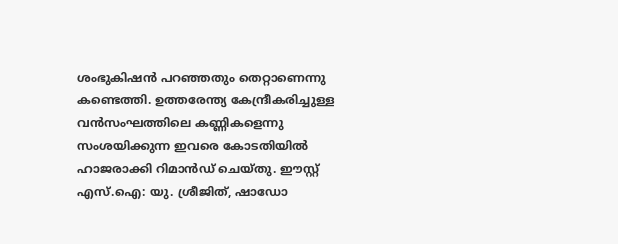ശംഭുകിഷന്‍ പറഞ്ഞതും തെറ്റാണെന്നു കണ്ടെത്തി. ഉത്തരേന്ത്യ കേന്ദ്രീകരിച്ചുള്ള വന്‍സംഘത്തിലെ കണ്ണികളെന്നു സംശയിക്കുന്ന ഇവരെ കോടതിയില്‍ ഹാജരാക്കി റിമാന്‍ഡ് ചെയ്തു. ഈസ്റ്റ് എസ്.ഐ: യു. ശ്രീജിത്, ഷാഡോ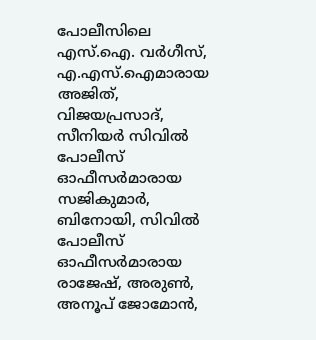പോലീസിലെ എസ്.ഐ. വര്‍ഗീസ്, എ.എസ്.ഐമാരായ അജിത്, വിജയപ്രസാദ്, സീനിയര്‍ സിവില്‍ പോലീസ് ഓഫീസര്‍മാരായ സജികുമാര്‍, ബിനോയി, സിവില്‍ പോലീസ് ഓഫീസര്‍മാരായ രാജേഷ്, അരുണ്‍, അനൂപ് ജോമോന്‍,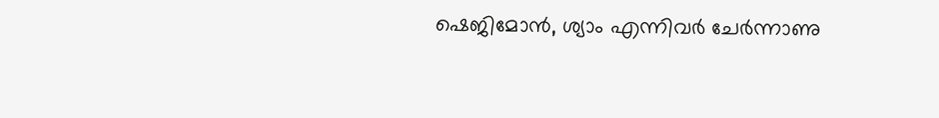ഷെജിമോന്‍, ശ്യാം എന്നിവര്‍ ചേര്‍ന്നാണു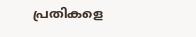പ്രതികളെ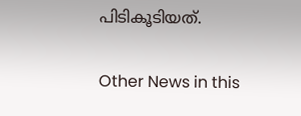പിടികൂടിയത്.

Other News in this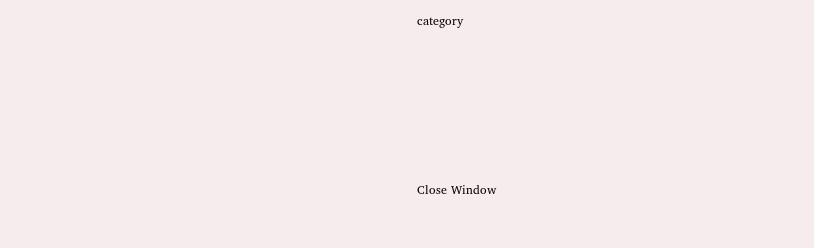category








Close Window